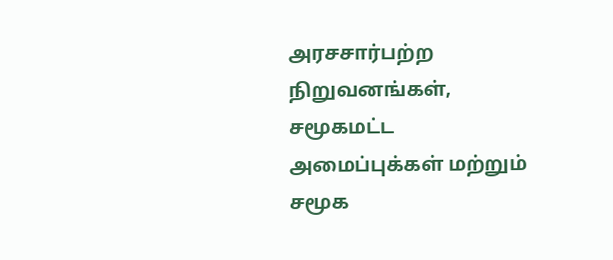அரசசார்பற்ற நிறுவனங்கள், சமூகமட்ட அமைப்புக்கள் மற்றும் சமூக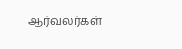ஆர்வலர்கள்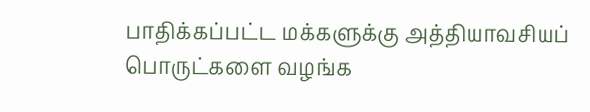பாதிக்கப்பட்ட மக்களுக்கு அத்தியாவசியப் பொருட்களை வழங்க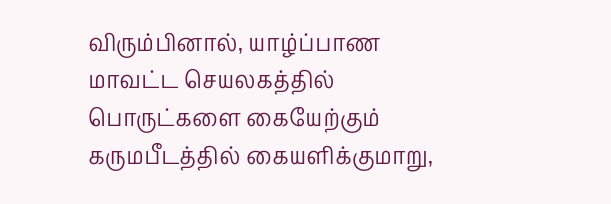விரும்பினால், யாழ்ப்பாண மாவட்ட செயலகத்தில் பொருட்களை கையேற்கும் கருமபீடத்தில் கையளிக்குமாறு,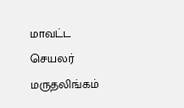மாவட்ட செயலர் மருதலிங்கம்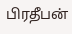பிரதீபன்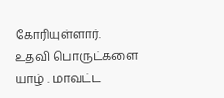கோரியுள்ளார்.
உதவி பொருட்களை யாழ் . மாவட்ட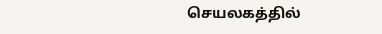செயலகத்தில்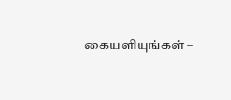கையளியுங்கள் –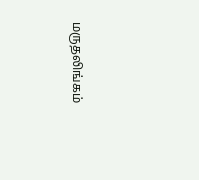மருதலிங்கம்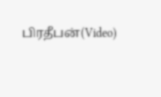பிரதீபன்(Video)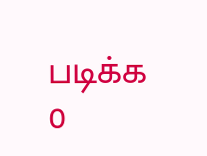படிக்க 0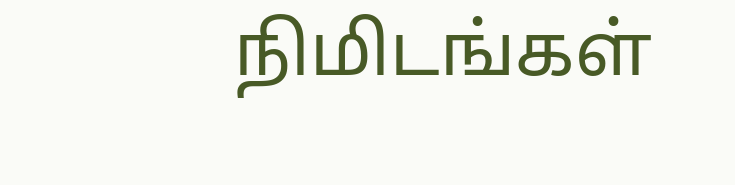நிமிடங்கள்